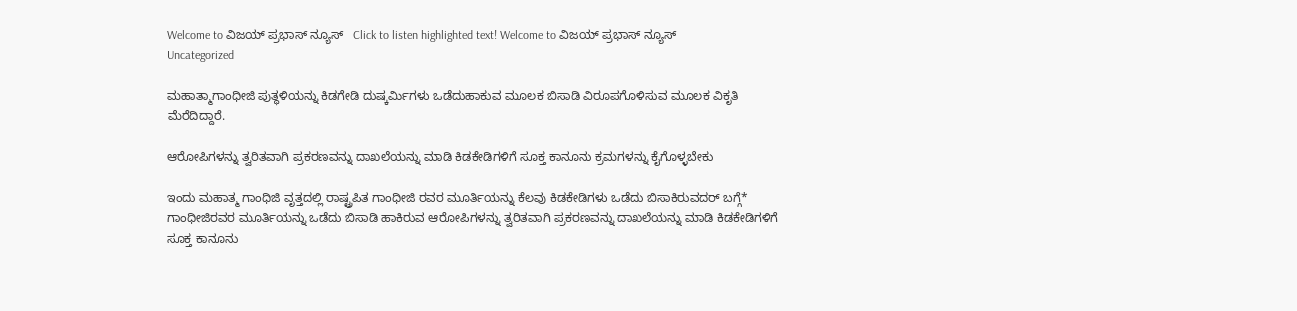Welcome to ವಿಜಯ್ ಪ್ರಭಾಸ್ ನ್ಯೂಸ್   Click to listen highlighted text! Welcome to ವಿಜಯ್ ಪ್ರಭಾಸ್ ನ್ಯೂಸ್
Uncategorized

ಮಹಾತ್ಮಾಗಾಂಧೀಜಿ ಪುತ್ಥಳಿಯನ್ನು ಕಿಡಗೇಡಿ ದುಷ್ಕರ್ಮಿಗಳು ಒಡೆದುಹಾಕುವ ಮೂಲಕ ಬಿಸಾಡಿ ವಿರೂಪಗೊಳಿಸುವ ಮೂಲಕ ವಿಕೃತಿ ಮೆರೆದಿದ್ದಾರೆ.

ಆರೋಪಿಗಳನ್ನು ತ್ವರಿತವಾಗಿ ಪ್ರಕರಣವನ್ನು ದಾಖಲೆಯನ್ನು ಮಾಡಿ ಕಿಡಕೇಡಿಗಳಿಗೆ ಸೂಕ್ತ ಕಾನೂನು ಕ್ರಮಗಳನ್ನು ಕೈಗೊಳ್ಳಬೇಕು

ಇಂದು ಮಹಾತ್ಮ ಗಾಂಧಿಜಿ ವೃತ್ತದಲ್ಲಿ ರಾಷ್ಟ್ರಪಿತ ಗಾಂಧೀಜಿ ರವರ ಮೂರ್ತಿಯನ್ನು ಕೆಲವು ಕಿಡಕೇಡಿಗಳು ಒಡೆದು ಬಿಸಾಕಿರುವದರ್ ಬಗ್ಗೆ*
ಗಾಂಧೀಜಿರವರ ಮೂರ್ತಿಯನ್ನು ಒಡೆದು ಬಿಸಾಡಿ ಹಾಕಿರುವ ಆರೋಪಿಗಳನ್ನು ತ್ವರಿತವಾಗಿ ಪ್ರಕರಣವನ್ನು ದಾಖಲೆಯನ್ನು ಮಾಡಿ ಕಿಡಕೇಡಿಗಳಿಗೆ ಸೂಕ್ತ ಕಾನೂನು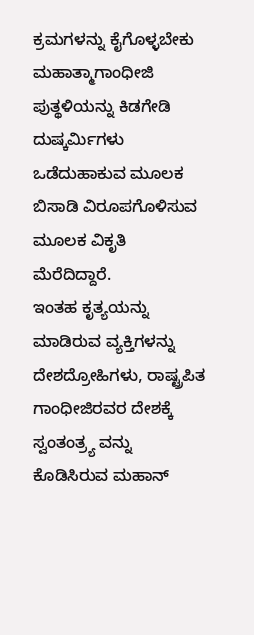ಕ್ರಮಗಳನ್ನು ಕೈಗೊಳ್ಳಬೇಕು
ಮಹಾತ್ಮಾಗಾಂಧೀಜಿ ಪುತ್ಥಳಿಯನ್ನು ಕಿಡಗೇಡಿ ದುಷ್ಕರ್ಮಿಗಳು ಒಡೆದುಹಾಕುವ ಮೂಲಕ ಬಿಸಾಡಿ ವಿರೂಪಗೊಳಿಸುವ ಮೂಲಕ ವಿಕೃತಿ ಮೆರೆದಿದ್ದಾರೆ.
ಇಂತಹ ಕೃತ್ಯಯನ್ನು ಮಾಡಿರುವ ವ್ಯಕ್ತಿಗಳನ್ನು ದೇಶದ್ರೋಹಿಗಳು, ರಾಷ್ಟ್ರಪಿತ ಗಾಂಧೀಜಿರವರ ದೇಶಕ್ಕೆ ಸ್ವಂತಂತ್ರ್ಯ ವನ್ನು ಕೊಡಿಸಿರುವ ಮಹಾನ್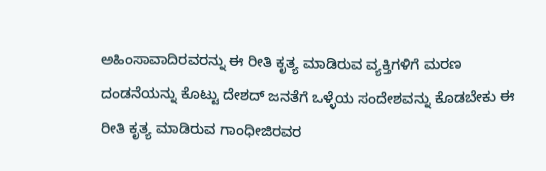ಅಹಿಂಸಾವಾದಿರವರನ್ನು ಈ ರೀತಿ ಕೃತ್ಯ ಮಾಡಿರುವ ವ್ಯಕ್ತಿಗಳಿಗೆ ಮರಣ ದಂಡನೆಯನ್ನು ಕೊಟ್ಟು ದೇಶದ್ ಜನತೆಗೆ ಒಳ್ಳೆಯ ಸಂದೇಶವನ್ನು ಕೊಡಬೇಕು ಈ ರೀತಿ ಕೃತ್ಯ ಮಾಡಿರುವ ಗಾಂಧೀಜಿರವರ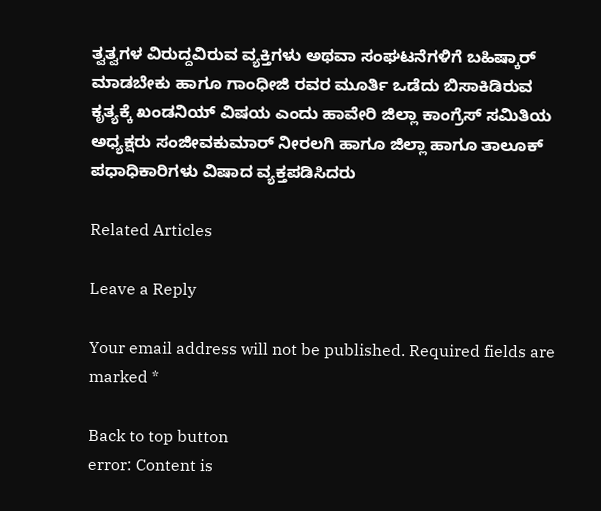ತ್ವತ್ವಗಳ ವಿರುದ್ದವಿರುವ ವ್ಯಕ್ತಿಗಳು ಅಥವಾ ಸಂಘಟನೆಗಳಿಗೆ ಬಹಿಷ್ಕಾರ್ ಮಾಡಬೇಕು ಹಾಗೂ ಗಾಂಧೀಜಿ ರವರ ಮೂರ್ತಿ ಒಡೆದು ಬಿಸಾಕಿಡಿರುವ ಕೃತ್ಯಕ್ಕೆ ಖಂಡನಿಯ್ ವಿಷಯ ಎಂದು ಹಾವೇರಿ ಜಿಲ್ಲಾ ಕಾಂಗ್ರೆಸ್ ಸಮಿತಿಯ ಅಧ್ಯಕ್ಷರು ಸಂಜೀವಕುಮಾರ್ ನೀರಲಗಿ ಹಾಗೂ ಜಿಲ್ಲಾ ಹಾಗೂ ತಾಲೂಕ್ ಪಧಾಧಿಕಾರಿಗಳು ವಿಷಾದ ವ್ಯಕ್ತಪಡಿಸಿದರು

Related Articles

Leave a Reply

Your email address will not be published. Required fields are marked *

Back to top button
error: Content is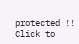protected !!
Click to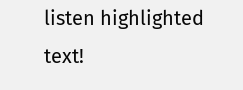listen highlighted text!